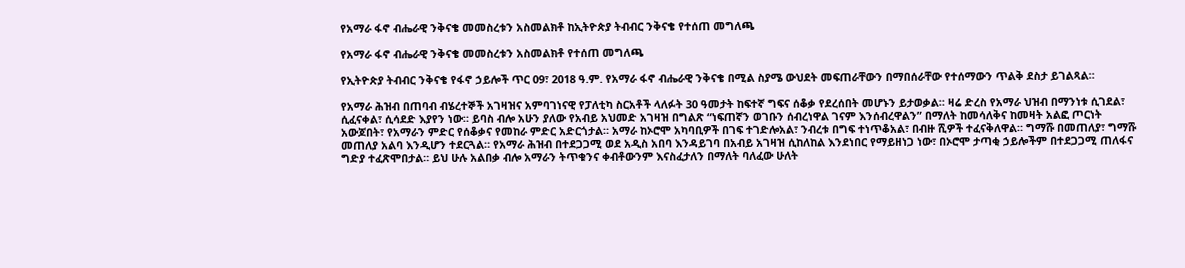የአማራ ፋኖ ብሔራዊ ንቅናቄ መመስረቱን አስመልክቶ ከኢትዮጵያ ትብብር ንቅናቄ የተሰጠ መግለጫ

የአማራ ፋኖ ብሔራዊ ንቅናቄ መመስረቱን አስመልክቶ የተሰጠ መግለጫ

የኢትዮጵያ ትብብር ንቅናቄ የፋኖ ኃይሎች ጥር 09፣ 2018 ዓ.ም. የአማራ ፋኖ ብሔራዊ ንቅናቄ በሚል ስያሜ ውህደት መፍጠራቸውን በማበሰራቸው የተሰማውን ጥልቅ ደስታ ይገልጻል።

የአማራ ሕዝብ በጠባብ ብሄረተኞች አገዛዝና አምባገነናዊ የፓለቲካ ስርአቶች ላለፉት 30 ዓመታት ከፍተኛ ግፍና ሰቆቃ የደረሰበት መሆኑን ይታወቃል። ዛሬ ድረስ የአማራ ህዝብ በማንነቱ ሲገደል፣ ሲፈናቀል፣ ሲሳደድ እያየን ነው። ይባስ ብሎ አሁን ያለው የአብይ አህመድ አገዛዝ በግልጽ “ነፍጠኛን ወገቡን ሰብረነዋል ገናም እንሰብረዋልን” በማለት ከመሳለቅና ከመዛት አልፎ ጦርነት አውጆበት፣ የአማራን ምድር የሰቆቃና የመከራ ምድር አድርጎታል። አማራ ከኦሮሞ አካባቢዎች በገፍ ተገድሎአል፣ ንብረቱ በግፍ ተነጥቆአል፣ በብዙ ሺዎች ተፈናቅለዋል። ግማሹ በመጠለያ፣ ግማሹ መጠለያ አልባ እንዲሆን ተደርጓል። የአማራ ሕዝብ በተደጋጋሚ ወደ አዲስ አበባ እንዳይገባ በአብይ አገዛዝ ሲከለከል እንደነበር የማይዘነጋ ነው፣ በኦሮሞ ታጣቂ ኃይሎችም በተደጋጋሚ ጠለፋና ግድያ ተፈጽሞበታል። ይህ ሁሉ አልበቃ ብሎ አማራን ትጥቁንና ቀብቶውንም እናስፈታለን በማለት ባለፈው ሁለት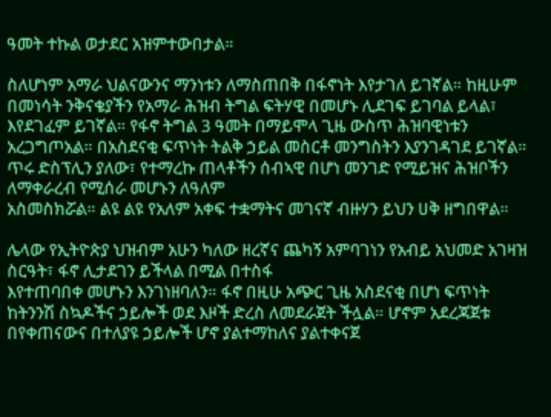ዓመት ተኩል ወታደር አዝምተውበታል።

ስለሆነም አማራ ህልናውንና ማንነቱን ለማስጠበቅ በፋኖነት እየታገለ ይገኛል። ከዚሁም በመነሳት ንቅናቄያችን የአማራ ሕዝብ ትግል ፍትሃዊ በመሆኑ ሊደገፍ ይገባል ይላል፣ እየደገፈም ይገኛል። የፋኖ ትግል 3 ዓመት በማይሞላ ጊዜ ውስጥ ሕዝባዊነቱን አረጋግጦአል። በአስደናቂ ፍጥነት ትልቅ ኃይል መስርቶ መንግስትን እያንገዳገደ ይገኛል። ጥሩ ድስፕሊን ያለው፣ የተማረኩ ጠላቶችን ሰብኣዊ በሆነ መንገድ የሚይዝና ሕዝቦችን ለማቀራረብ የሚሰራ መሆኑን ለዓለም
አስመስክሯል። ልዩ ልዩ የአለም አቀፍ ተቋማትና መገናኛ ብዙሃን ይህን ሀቅ ዘግበዋል።

ሌላው የኢትዮጵያ ህዝብም አሁን ካለው ዘረኛና ጨካኝ አምባገነን የአብይ አህመድ አገዛዝ ስርዓት፣ ፋኖ ሊታደገን ይችላል በሚል በተስፋ
እየተጠባበቀ መሆኑን እንገነዘባለን። ፋኖ በዚሁ አጭር ጊዜ አስደናቂ በሆነ ፍጥነት ከትንንሽ ስኳዶችና ኃይሎች ወደ እዞች ድረስ ለመደራጀት ችሏል። ሆኖም አደረጃጀቱ በየቀጠናውና በተለያዩ ኃይሎች ሆኖ ያልተማከለና ያልተቀናጀ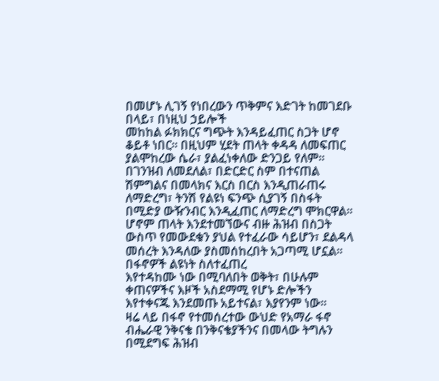በመሆኑ ሊገኝ የነበረውን ጥቅምና እድገት ከመገደቡ በላይ፣ በነዚህ ኃይሎች
መከከል ፉክክርና ግጭት እንዳይፈጠር ስጋት ሆኖ ቆይቶ ነበር። በዚህም ሂደት ጠላት ቀዳዳ ለመፍጠር ያልሞከረው ሴራ፣ ያልፈነቀለው ድንጋይ የለም። በገንዝብ ለመደለል፣ በድርድር ስም በተናጠል ሽምግልና በመላክና እርስ በርስ እንዲጠራጠሩ ለማድረግ፣ ትንሽ የልዩነ ፍንጭ ሲያገኝ በስፋት በሚድያ ውዥንብር እንዲፈጠር ለማድረግ ሞክርዋል። ሆኖም ጠላት እንደተመኘውና ብዙ ሕዝብ በስጋት ውስጥ የመውደቁን ያህል የተፈራው ሳይሆን፣ ደልዳላ መሰረት እንዳለው ያስመሰከረበት አጋጣሚ ሆኗል። በፋኖዎች ልዩነት ስለተፈጠረ
እየተዳከሙ ነው በሚባለበት ወቅት፣ በሁሉም ቀጠናዎችና እዞች አስደማሚ የሆኑ ድሎችን እየተቀናጁ እንደመጡ አይተናል፣ እያየንም ነው።
ዛሬ ላይ በፋኖ የተመሰረተው ውህድ የአማራ ፋኖ ብሔራዊ ንቅናቄ በንቅናቄያችንና በመላው ትግሉን በሚደግፍ ሕዝብ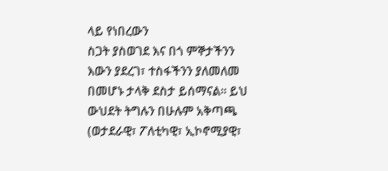ላይ የነበረውን
ስጋት ያስወገደ እና በጎ ምኞታችንን እውን ያደረገ፣ ተስፋችንን ያለመለመ በመሆኑ ታላቅ ደስታ ይሰማናል። ይህ ውህደት ትግሉን በሁሉም አቅጣጫ (ወታደራዊ፣ ፖለቲካዊ፣ ኢኮኖሚያዊ፣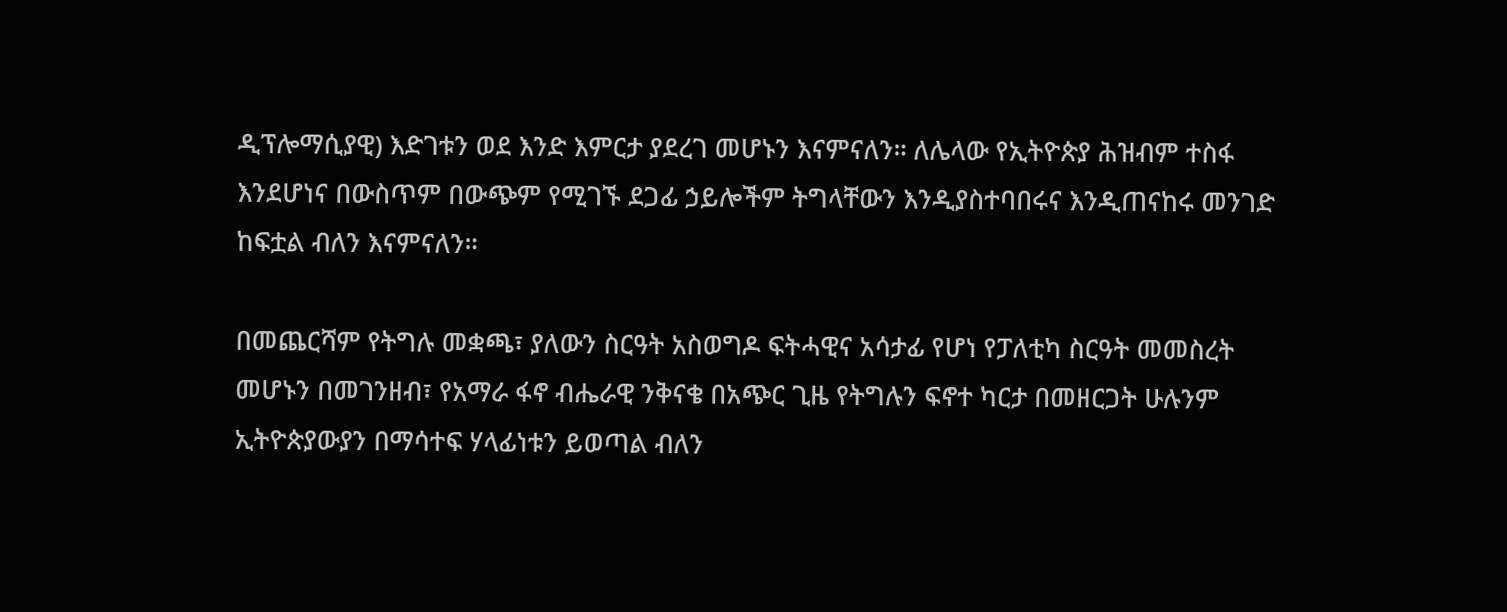ዲፕሎማሲያዊ) እድገቱን ወደ እንድ እምርታ ያደረገ መሆኑን እናምናለን። ለሌላው የኢትዮጵያ ሕዝብም ተስፋ እንደሆነና በውስጥም በውጭም የሚገኙ ደጋፊ ኃይሎችም ትግላቸውን እንዲያስተባበሩና እንዲጠናከሩ መንገድ ከፍቷል ብለን እናምናለን።

በመጨርሻም የትግሉ መቋጫ፣ ያለውን ስርዓት አስወግዶ ፍትሓዊና አሳታፊ የሆነ የፓለቲካ ስርዓት መመስረት መሆኑን በመገንዘብ፣ የአማራ ፋኖ ብሔራዊ ንቅናቄ በአጭር ጊዜ የትግሉን ፍኖተ ካርታ በመዘርጋት ሁሉንም ኢትዮጵያውያን በማሳተፍ ሃላፊነቱን ይወጣል ብለን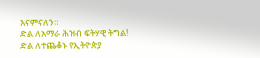እናምናለን።
ድል ለአማራ ሕዝብ ፍትሃዊ ትግል!
ድል ለተጨቆኑ የኢትዮጵያ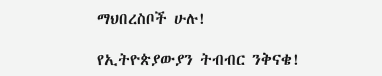ማህበረስቦች ሁሉ!

የኢትዮጵያውያን ትብብር ንቅናቄ!